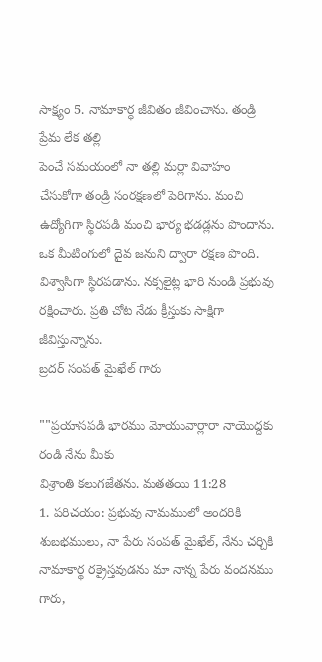సాక్ష్యం 5. నామాకార్ధ జీవితం జీవించాను. తండ్రి ప్రేమ లేక తల్లి
పెంచే సమయంలో నా తల్లి మర్లా వివాహం
చేసుకోగా తండ్రి సంరక్షణలో పెరిగాను. మంచి
ఉద్యోగిగా స్థిరపడి మంచి భార్య భడడ్లను పొందాను.
ఒక మీటింగులో దైవ జనుని ద్వారా రక్షణ పొంది.
విశ్వాసిగా స్థిరపడాను. నక్సలైట్ల భారి నుండి ప్రభువు
రక్షించారు. ప్రతి చోట నేడు క్రీస్తుకు సాక్షిగా జీవిస్తున్నాను.
బ్రదర్ సంపత్ మైఖేల్ గారు

""ప్రయాసపడి భారము మోయువార్లారా నాయెుద్దకు రండి నేను మీకు
విశ్రాంతి కలుగజేతను. మతతయి 11:28
1. పరిచయం: ప్రభువు నామములో అందరికి శుబభములు, నా పేరు సంపత్ మైఖేల్, నేను చర్చికి నామాకార్థ రక్రైస్తవుడను మా నాన్న పేరు వందనము గారు,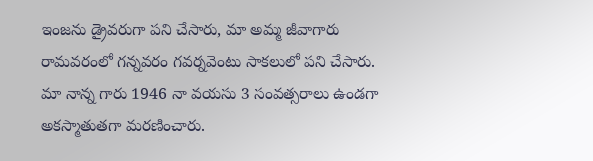ఇంజను డ్రైవరుగా పని చేసారు, మా అమ్మ జీవాగారు రామవరంలో గన్నవరం గవర్నవెంటు సాకలులో పని చేసారు. మా నాన్న గారు 1946 నా వయసు 3 సంవత్సరాలు ఉండగా అకస్మాతుతగా మరణించారు.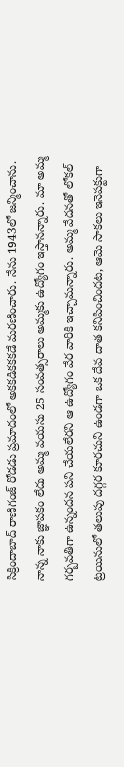సిక్రిందాబాద్ రాణిగంజ్ రోడడు ప్రమాదంలో అకకడికకకడే మరణించారు. నేను 1943లో జన్మించాను. నాన్న నాకు జ్ఞాపకం లేదు అమ్మ వయసు 25 సంవత్సరాలు అమ్మకు ఉద్యోగం ఇస్తానన్నారు. మా అమ్మ గర్బవతిగా ఉన్నందన పని చేయలేరని ఆ ఉద్యోగం వేర వారికి ఇచ్చామన్నారు. అమ్మ వేదనతో లోకల్ ట్రయినులో తలుపు దగ్గర కూరచుని ఉండగా ఒక దేవ దాత కనిపించిందట, ఆమె సాకలు ఇనెపక్టుగా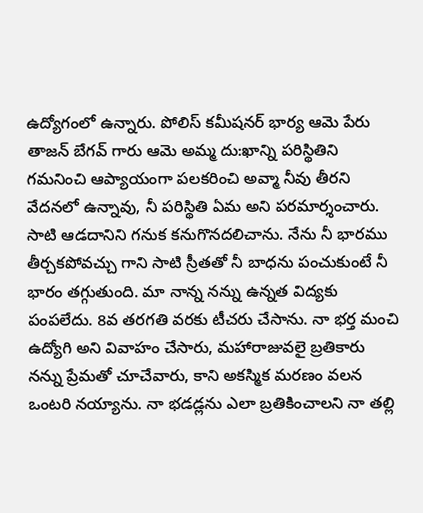ఉద్యోగంలో ఉన్నారు. పోలిస్ కమీషనర్ భార్య ఆమె పేరు తాజన్ బేగవ్ గారు ఆమె అమ్మ దు:ఖాన్ని పరిస్థితిని గమనించి ఆప్యాయంగా పలకరించి అవ్మా నీవు తీరని వేదనలో ఉన్నావు, నీ పరిస్థితి ఏమ అని పరమార్శంచారు. సాటి ఆడదానిని గనుక కనుగొనదలిచాను. నేను నీ భారము తీర్చకపోవచ్చు గాని సాటి స్రీతతో నీ బాధను పంచుకుంటే నీ భారం తగ్గుతుంది. మా నాన్న నన్ను ఉన్నత విద్యకు పంపలేదు. 8వ తరగతి వరకు టీచరు చేసాను. నా భర్త మంచి ఉద్యోగి అని వివాహం చేసారు, మహారాజువలై బ్రతికారు నన్ను ప్రేమతో చూచేవారు, కాని అకస్మిక మరణం వలన ఒంటరి నయ్యాను. నా భడడ్లను ఎలా బ్రతికించాలని నా తల్లి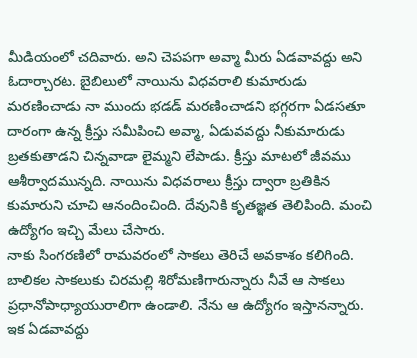మీడియంలో చదివారు. అని చెపపగా అవ్మా మీరు ఏడవావద్దు అని ఓదార్చారట. బైబిలులో నాయిను విధవరాలి కుమారుడు మరణించాడు నా ముందు భడడ్ మరణించాడని భగ్గరగా ఏడసతూ దారంగా ఉన్న క్రీస్తు సమీపించి అవ్మా, ఏడువవద్దు నీకుమారుడు బ్రతకుతాడని చిన్నవాడా లైమ్మని లేపాడు. క్రీస్తు మాటలో జీవము ఆశీర్వాదమున్నది. నాయిను విధవరాలు క్రీస్తు ద్వారా బ్రతికిన కుమారుని చూచి ఆనందించింది. దేవునికి కృతజ్ఞత తెలిపింది. మంచి ఉద్యోగం ఇచ్చి మేలు చేసారు.
నాకు సింగరణిలో రామవరంలో సాకలు తెరిచే అవకాశం కలిగింది. బాలికల సాకలుకు చిరమల్లి శిరోమణిగారున్నారు నీవే ఆ సాకలు ప్రధానోపాధ్యాయురాలిగా ఉండాలి. నేను ఆ ఉద్యోగం ఇస్తానన్నారు. ఇక ఏడవావద్దు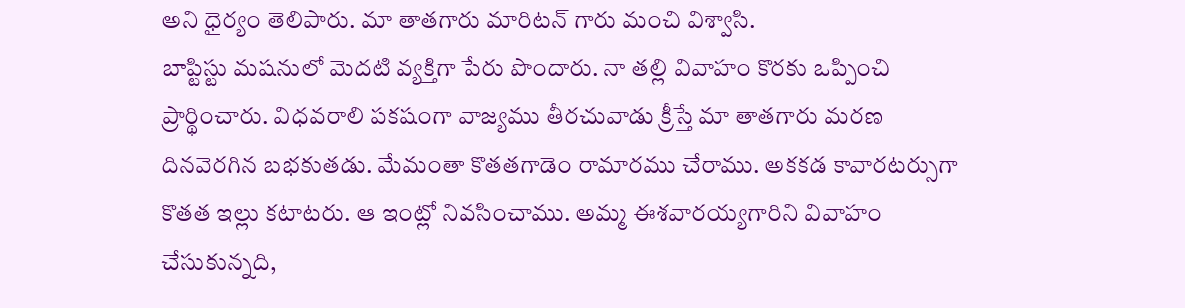అని ధైర్యం తెలిపారు. మా తాతగారు మారిటన్ గారు మంచి విశ్వాసి.
బాప్టిస్టు మషనులో వెుదటి వ్యక్తిగా పేరు పొందారు. నా తల్లి వివాహం కొరకు ఒప్పించి ప్రార్థించారు. విధవరాలి పకషంగా వాజ్యము తీరచువాడు క్రీస్తే మా తాతగారు మరణ దినవెరగిన బభకుతడు. మేమంతా కొతతగాడెం రామారము చేరాము. అకకడ కావారటర్సుగా కొతత ఇల్లు కటాటరు. ఆ ఇంట్లో నివసించాము. అమ్మ ఈశవారయ్యగారిని వివాహం చేసుకున్నది,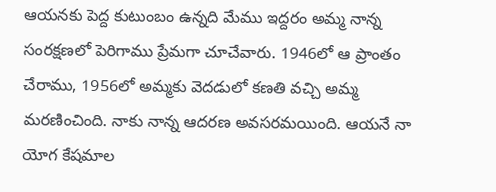ఆయనకు పెద్ద కుటుంబం ఉన్నది మేము ఇద్దరం అమ్మ నాన్న సంరక్షణలో పెరిగాము ప్రేమగా చూచేవారు. 1946లో ఆ ప్రాంతం చేరాము, 1956లో అమ్మకు వెదడులో కణతి వచ్చి అమ్మ మరణించింది. నాకు నాన్న ఆదరణ అవసరమయింది. ఆయనే నా యోగ కేషమాల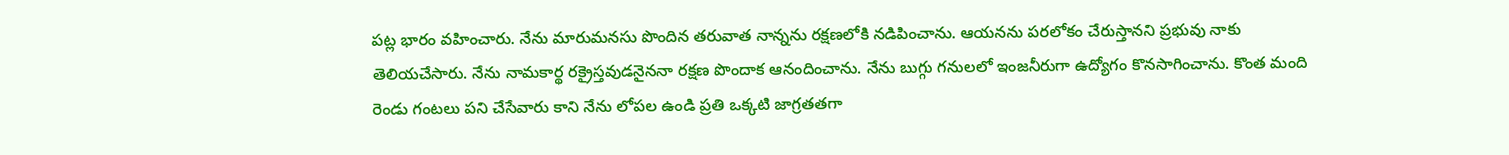పట్ల భారం వహించారు. నేను మారుమనసు పొందిన తరువాత నాన్నను రక్షణలోకి నడిపించాను. ఆయనను పరలోకం చేరుస్తానని ప్రభువు నాకు తెలియచేసారు. నేను నామకార్థ రక్రైస్తవుడనైననా రక్షణ పొందాక ఆనందించాను. నేను బుగ్గు గనులలో ఇంజనీరుగా ఉద్యోగం కొనసాగించాను. కొంత మంది రెండు గంటలు పని చేసేవారు కాని నేను లోపల ఉండి ప్రతి ఒక్కటి జాగ్రతతగా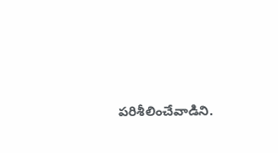పరిశీలించేవాడిని.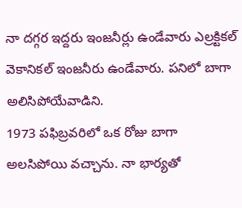నా దగ్గర ఇద్దరు ఇంజనీర్లు ఉండేవారు ఎల్రక్టికల్ వెకానికల్ ఇంజనీరు ఉండేవారు. పనిలో బాగా అలిసిపోయేవాడిని.
1973 పఫిబ్రవరిలో ఒక రోజు బాగా అలసిపోయి వచ్చాను. నా భార్యతో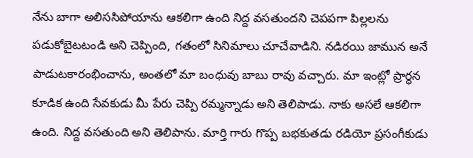నేను బాగా అలిససిపోయాను ఆకలిగా ఉంది నిద్ద వసతుందని చెపపగా పిల్లలను పడుకోబైటటండి అని చెప్పింది, గతంలో సినిమాలు చూచేవాడిని. నడిరయి జామున అనే పాడుటకారంభించాను, అంతలో మా బంధువు బాబు రావు వచ్చారు. మా ఇంట్లో ప్రార్థన కూడిక ఉంది సేవకుడు మీ పేరు చెప్పి రమ్మన్నాడు అని తెలిపాడు. నాకు అసలే ఆకలిగా ఉంది. నిద్ద వసతుంది అని తెలిపాను. మార్తి గారు గొప్ప బభకుతడు రడియో ప్రసంగీకుడు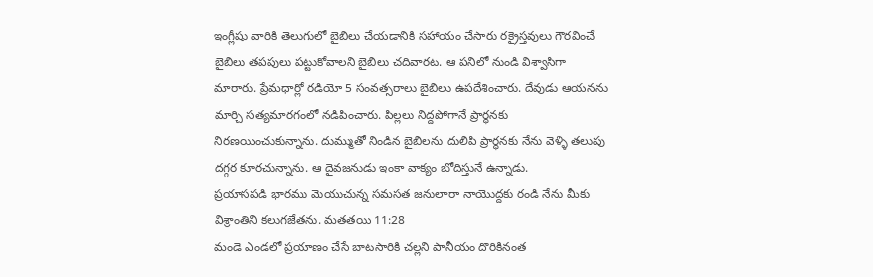ఇంగ్లీషు వారికి తెలుగులో బైబిలు చేయడానికి సహాయం చేసారు రక్రైస్తవులు గౌరవించే బైబిలు తపపులు పట్టుకోవాలని బైబిలు చదివారట. ఆ పనిలో నుండి విశ్వాసిగా మారారు. ప్రేమధార్లో రడియో 5 సంవత్సరాలు బైబిలు ఉపదేశించారు. దేవుడు ఆయనను మార్చి సత్యమారగంలో నడిపించారు. పిల్లలు నిద్దపోగానే ప్రార్థనకు నిరణయించుకున్నాను. దుమ్ముతో నిండిన బైబిలను దులిపి ప్రార్థనకు నేను వెళ్ళి తలుపు దగ్గర కూరచున్నాను. ఆ దైవజనుడు ఇంకా వాక్యం బోదిస్తునే ఉన్నాడు.
ప్రయాసపడి భారము వెుయుచున్న సమసత జనులారా నాయెుద్దకు రండి నేను మీకు విశ్రాంతిని కలుగజేతను. మతతయి 11:28
మండె ఎండలో ప్రయాణం చేసే బాటసారికి చల్లని పానీయం దొరికినంత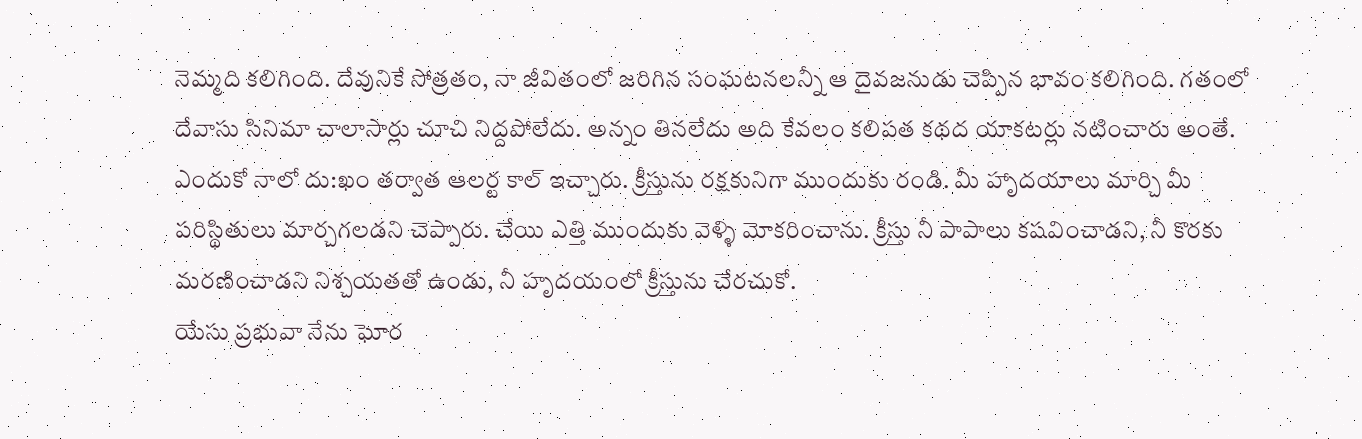నెమ్మది కలిగింది. దేవునికే సోత్రతం, నా జీవితంలో జరిగిన సంఘటనలన్నీ ఆ దైవజనుడు చెప్పిన భావం కలిగింది. గతంలో దేవాసు సినిమా చాలాసార్లు చూచి నిద్దపోలేదు. అన్నం తినలేదు అది కేవలం కలిపత కథద యాకటర్లు నటించారు అంతే. ఎందుకో నాలో దు:ఖం తర్వాత ఆలర్ట కాల్ ఇచ్చారు. క్రీస్తును రక్షకునిగా ముందుకు రండి. మీ హాృదయాలు మార్చి మీ పరిస్థితులు మార్చగలడని చెప్పారు. చేయి ఎత్తి ముందుకు వెళ్ళి మోకరించాను. క్రీస్తు నీ పాపాలు కషవించాడని, నీ కొరకు మరణించాడని నిశ్చయతతో ఉండు, నీ హృదయంలో క్రీస్తును చేరచుకో.
యేసు ప్రభువా నేను ఘోర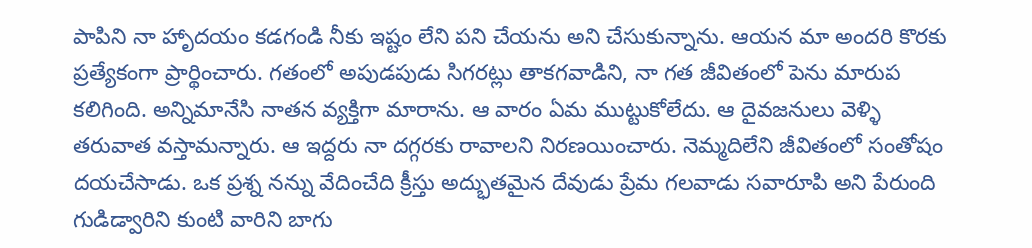పాపిని నా హాృదయం కడగండి నీకు ఇష్టం లేని పని చేయను అని చేసుకున్నాను. ఆయన మా అందరి కొరకు ప్రత్యేకంగా ప్రార్థించారు. గతంలో అపుడపుడు సిగరట్లు తాకగవాడిని, నా గత జీవితంలో పెను మారుప కలిగింది. అన్నిమానేసి నాతన వ్యక్తిగా మారాను. ఆ వారం ఏమ ముట్టుకోలేదు. ఆ దైవజనులు వెళ్ళి తరువాత వస్తామన్నారు. ఆ ఇద్దరు నా దగ్గరకు రావాలని నిరణయించారు. నెమ్మదిలేని జీవితంలో సంతోషం దయచేసాడు. ఒక ప్రశ్న నన్ను వేదించేది క్రీస్తు అద్భుతమైన దేవుడు ప్రేమ గలవాడు సవారూపి అని పేరుంది గుడిడ్వారిని కుంటి వారిని బాగు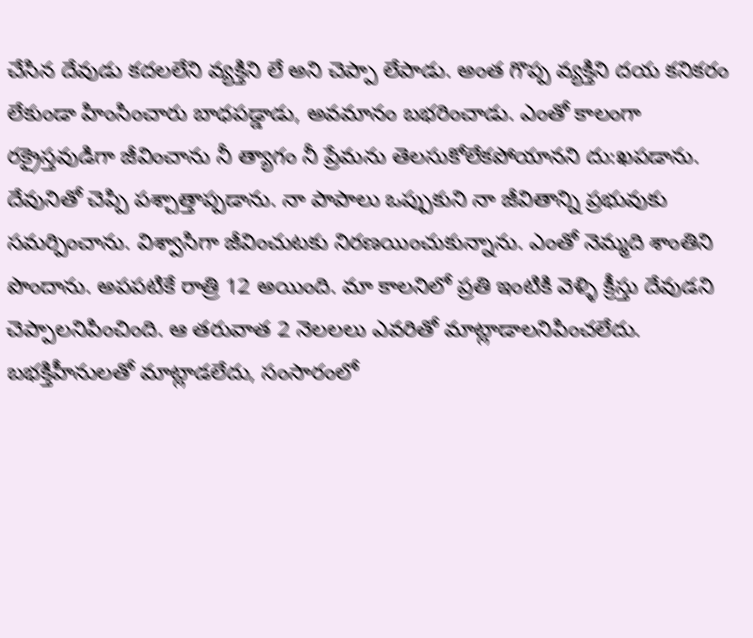చేసిన దేవుడు కదలలేని వ్యక్తిని లే అని చెప్పా లేపాడు. అంత గొప్ప వ్యక్తిని దయ కనికరం లేకుండా హింసించారు బాధపడ్డాడు, అవమానం బభరించాడు. ఎంతో కాలంగా రక్రైస్తవుడిగా జీవించాను నీ త్యాగం నీ ప్రేమను తెలసుకోలేకపోయానని దు:ఖపడాను. దేవునితో చెప్పి పశ్చాత్తాప్పడాను. నా పాపాలు ఒప్పుకుని నా జీవితాన్ని ప్రభువుకు సమర్పించాను. విశ్వాసిగా జీవించుటకు నిరణయించుకున్నాను. ఎంతో నెమ్మది శాంతిని పొందాను. అపపటికే రాత్రి 12 అయింది. మా కాలనిలో ప్రతి ఇంటికి వెళ్ళి క్రీస్తు దేవుడని చెప్పాలనిపించింది. ఆ తరువాత 2 నెలలలు ఎవరితో మాట్లాడాలనిపించలేదు. బభక్తిహీనులతో మాట్లాడలేదు, సంసారంలో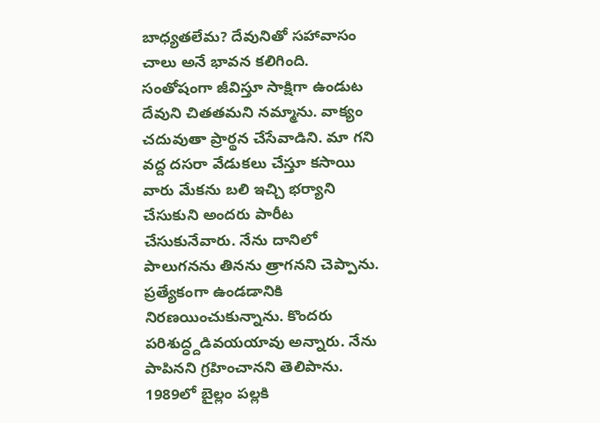బాధ్యతలేమ? దేవునితో సహావాసం చాలు అనే భావన కలిగింది. సంతోషంగా జీవిస్తూ సాక్షిగా ఉండుట దేవుని చితతమని నమ్మాను. వాక్యం చదువుతా ప్రార్థన చేసేవాడిని. మా గని వద్ద దసరా వేడుకలు చేస్తూ కసాయి వారు మేకను బలి ఇచ్చి భర్యాని చేసుకుని అందరు పారీట చేసుకునేవారు. నేను దానిలో పాలుగనను తినను త్రాగనని చెప్పాను. ప్రత్యేకంగా ఉండడానికి నిరణయించుకున్నాను. కొందరు పరిశుద్ధ్దడివయయావు అన్నారు. నేను పాపినని గ్రహించానని తెలిపాను. 1989లో బైల్లం పల్లకి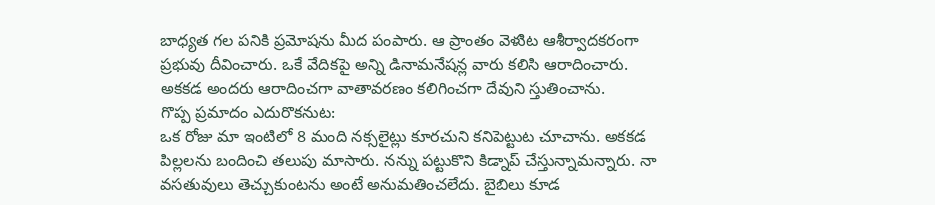బాధ్యత గల పనికి ప్రమోషను మీద పంపారు. ఆ ప్రాంతం వెళుిట ఆశీర్వాదకరంగా ప్రభువు దీవించారు. ఒకే వేదికపై అన్ని డినామనేషన్ల వారు కలిసి ఆరాదించారు. అకకడ అందరు ఆరాదించగా వాతావరణం కలిగించగా దేవుని స్తుతించాను.
గొప్ప ప్రమాదం ఎదురొకనుట:
ఒక రోజు మా ఇంటిలో 8 మంది నక్సలైట్లు కూరచుని కనిపెట్టుట చూచాను. అకకడ పిల్లలను బందించి తలుపు మాసారు. నన్ను పట్టుకొని కిడ్నాప్ చేస్తున్నామన్నారు. నా వసతువులు తెచ్చుకుంటను అంటే అనుమతించలేదు. బైబిలు కూడ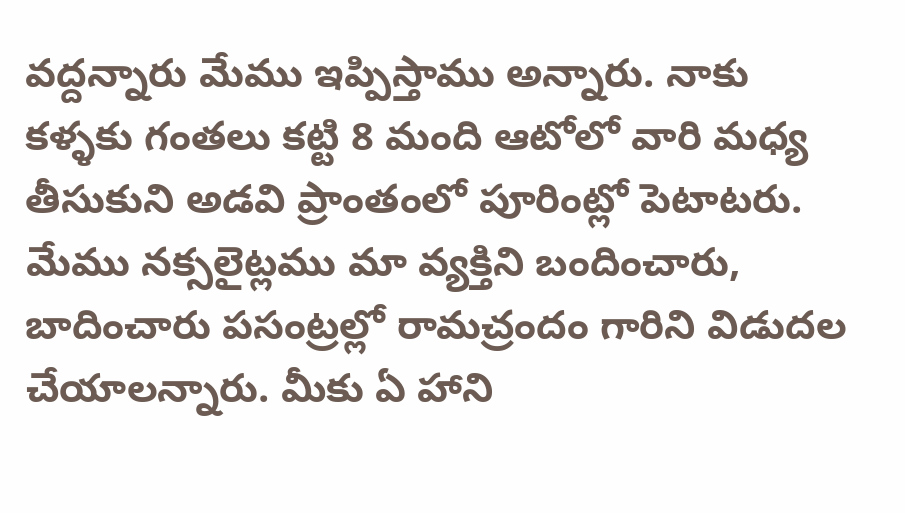వద్దన్నారు మేము ఇప్పిస్తాము అన్నారు. నాకు కళ్ళకు గంతలు కట్టి 8 మంది ఆటోలో వారి మధ్య తీసుకుని అడవి ప్రాంతంలో పూరింట్లో పెటాటరు. మేము నక్సలైట్లము మా వ్యక్తిని బందించారు, బాదించారు పసంట్రల్లో రామచ్రందం గారిని విడుదల చేయాలన్నారు. మీకు ఏ హాని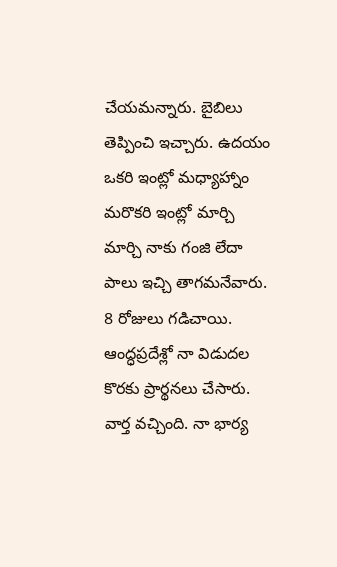చేయమన్నారు. బైబిలు తెప్పించి ఇచ్చారు. ఉదయం ఒకరి ఇంట్లో మధ్యాహ్నాం మరొకరి ఇంట్లో మార్చి మార్చి నాకు గంజి లేదా పాలు ఇచ్చి తాగమనేవారు. 8 రోజులు గడిచాయి. ఆంద్ధప్రదేశ్లో నా విడుదల కొరకు ప్రార్థనలు చేసారు. వార్త వచ్చింది. నా భార్య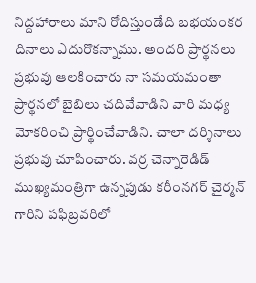నిద్దహారాలు మాని రోదిస్తుండేది బభయంకర దినాలు ఎదురొకన్నాము. అందరి ప్రార్థనలు ప్రభువు ఆలకించారు నా సమయమంతా ప్రార్థనలో బైబిలు చదివేవాడిని వారి మధ్య మోకరించి ప్రార్థించేవాడిని. చాలా దర్శినాలు ప్రభువు చూపించారు. వర్ర చెన్నారెడిడ్ ముఖ్యమంత్రిగా ఉన్నపుడు కరీంనగర్ చైర్మన్ గారిని పఫిబ్రవరిలో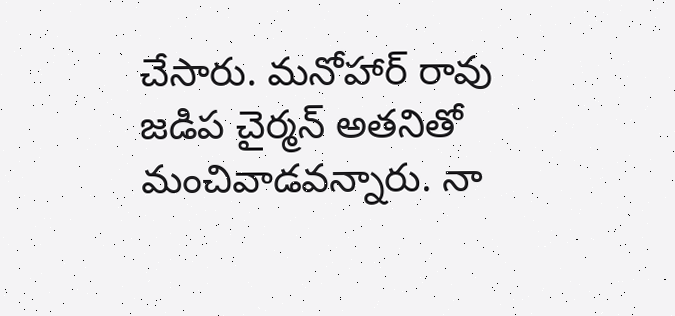చేసారు. మనోహార్ రావు జడిప చైర్మన్ అతనితో మంచివాడవన్నారు. నా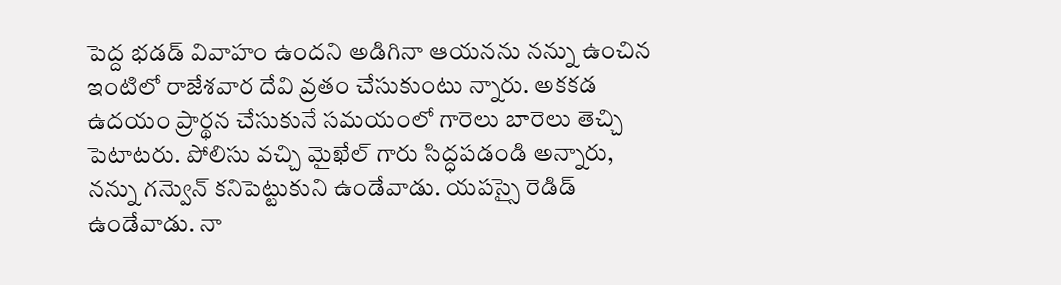పెద్ద భడడ్ వివాహం ఉందని అడిగినా ఆయనను నన్ను ఉంచిన ఇంటిలో రాజేశవార దేవి వ్రతం చేసుకుంటు న్నారు. అకకడ ఉదయం ప్రార్థన చేసుకునే సమయంలో గారెలు బారెలు తెచ్చి పెటాటరు. పోలిసు వచ్చి మైఖేల్ గారు సిద్ధపడండి అన్నారు, నన్ను గన్వెున్ కనిపెట్టుకుని ఉండేవాడు. యపస్సై రెడిడ్ ఉండేవాడు. నా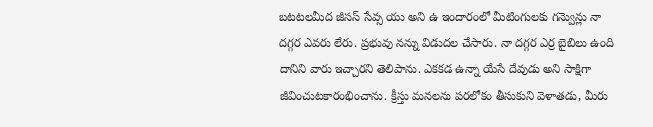బటటలమీద జీసస్ సేవ్స యు అని ఉ ఇందారంలో మీటింగులకు గన్వెున్లు నా దగ్గర ఎవరు లేరు. ప్రభువు నన్ను విడుదల చేసారు. నా దగ్గర ఎర్ర బైబిలు ఉంది దానిని వారు ఇచ్చారని తెలిపాను. ఎకకడ ఉన్నా యేసే దేవుడు అని సాక్షిగా జీవించుటకారంభించాను. క్రీస్తు మనలను పరలోకం తీసుకుని వెళాతడు, మీరు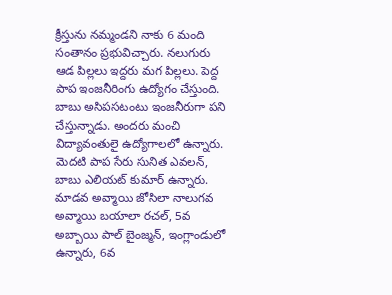క్రీస్తును నమ్మండని నాకు 6 మంది సంతానం ప్రభువిచ్చారు. నలుగురు ఆడ పిల్లలు ఇద్దరు మగ పిల్లలు. పెద్ద పాప ఇంజనీరింగు ఉద్యోగం చేస్తుంది. బాబు అసిపసటంటు ఇంజనీరుగా పని చేస్తున్నాడు. అందరు మంచి విద్యావంతులై ఉద్యోగాలలో ఉన్నారు. వెుదటి పాప సేరు సునిత ఎవలన్, బాబు ఎలియట్ కుమార్ ఉన్నారు. మాడవ అవ్మాయి జోసిలా నాలుగవ అవ్మాయి బయాలా రచల్, 5వ అబ్బాయి పాల్ బైంజ్మన్, ఇంగ్లాండులో ఉన్నారు, 6వ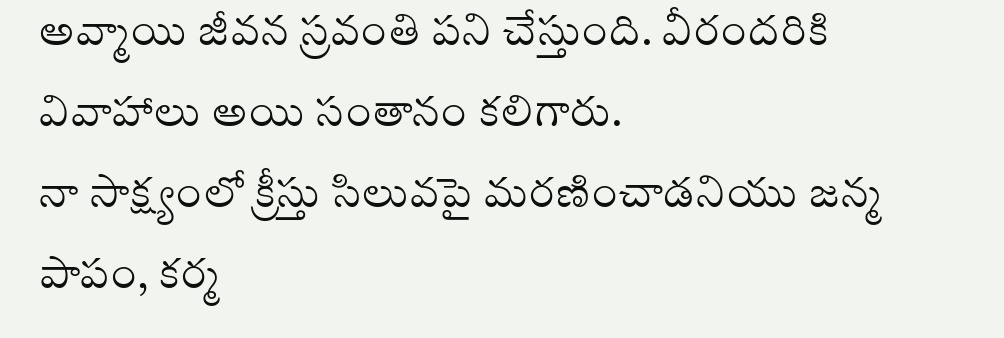అవ్మాయి జీవన స్రవంతి పని చేస్తుంది. వీరందరికి వివాహాలు అయి సంతానం కలిగారు.
నా సాక్ష్యంలో క్రీస్తు సిలువపై మరణించాడనియు జన్మ పాపం, కర్మ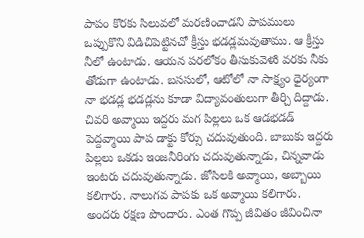పాపం కొరకు సిలువలో మరణించాడని పాపములు ఒప్పుకొని విడిచిపెట్టినచో క్రీస్తు భడడ్లమవుతాము. ఆ క్రీస్తు నీలో ఉంటాడు. ఆయన పరలోకం తీసుకువెళుి వరకు నీకు తోడుగా ఉంటాడు. బససులో, ఆటోలో నా సాక్ష్యం ధైర్యంగా నా భడడ్ల భడడ్లను కూడా విద్యావంతులుగా తీర్చి దిద్దాడు. చివరి అవ్మాయి ఇద్దరు మగ పిల్లలు ఒక ఆడభడడ్ పెద్దవ్మాయి పాప డాక్టు కోర్సు చదువుతుంది. బాబుకు ఇద్దరు పిల్లలు ఒకడు ఇంజనీరింగు చదువుతున్నాడు, చిన్నవాడు ఇంటరు చదువుతున్నాడు. జోసిలకి అవ్మాయి, అబ్బాయి కలిగారు. నాలుగవ పాపకు ఒక అవ్మాయి కలిగారు. అందరు రక్షణ పొందారు. ఎంత గొప్ప జీవితం జీవించినా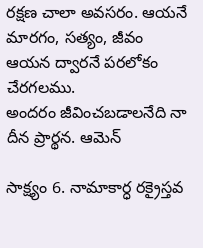రక్షణ చాలా అవసరం. ఆయనే మారగం, సత్యం, జీవం ఆయన ద్వారనే పరలోకం చేరగలము.
అందరం జీవించబడాలనేది నా దీన ప్రార్థన. ఆమెన్

సాక్ష్యం 6. నామాకార్ధ రక్రైస్తవ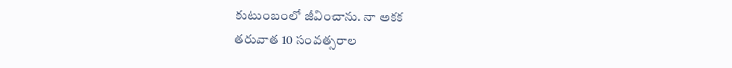కుటుంబంలో జీవించాను. నా అకక
తరువాత 10 సంవత్సరాల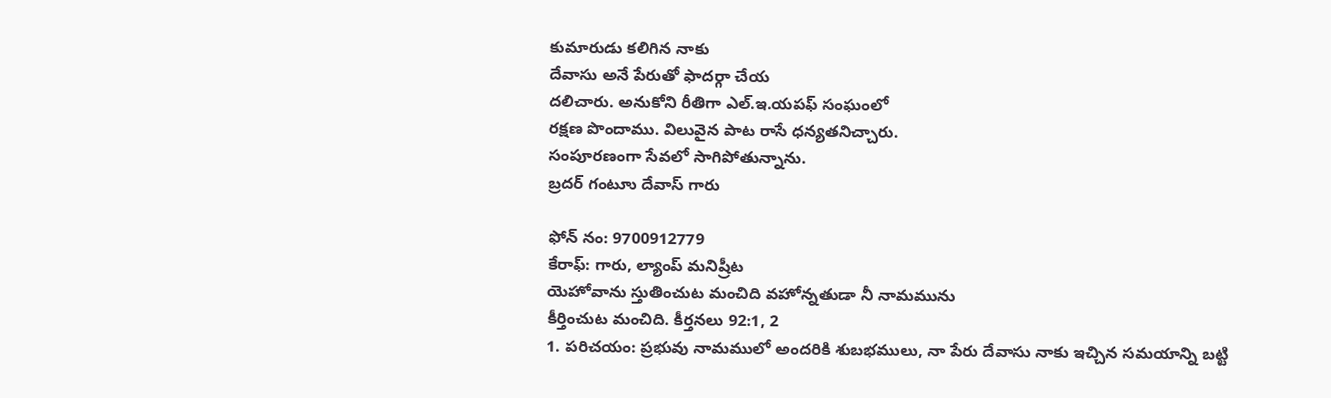కుమారుడు కలిగిన నాకు
దేవాసు అనే పేరుతో ఫాదర్గా చేయ
దలిచారు. అనుకోని రీతిగా ఎల్.ఇ.యపఫ్ సంఘంలో
రక్షణ పొందాము. విలువైన పాట రాసే ధన్యతనిచ్చారు.
సంపూరణంగా సేవలో సాగిపోతున్నాను.
బ్రదర్ గంటూు దేవాస్ గారు

ఫోన్ నం: 9700912779
కేరాఫ్: గారు, ల్యాంప్ మనిష్రీట
యెహోవాను స్తుతించుట మంచిది వహోన్నతుడా నీ నామమును
కీర్తించుట మంచిది. కీర్తనలు 92:1, 2
1. పరిచయం: ప్రభువు నామములో అందరికి శుబభములు, నా పేరు దేవాసు నాకు ఇచ్చిన సమయాన్ని బట్టి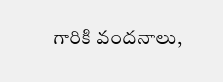గారికి వందనాలు,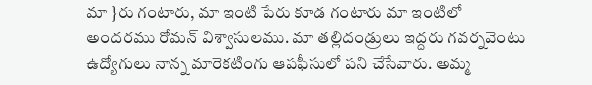మా }రు గంటారు, మా ఇంటి పేరు కూడ గంటారు మా ఇంటిలో అందరము రోమన్ విశ్వాసులము. మా తల్లిదండ్రులు ఇద్దరు గవర్నవెంటు ఉద్యోగులు నాన్న మారెకటింగు ఆపఫీసులో పని చేసేవారు. అమ్మ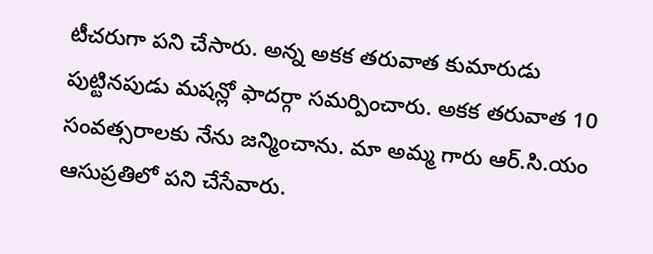టీచరుగా పని చేసారు. అన్న అకక తరువాత కుమారుడు పుట్టినపుడు మషన్లో ఫాదర్గా సమర్పించారు. అకక తరువాత 10 సంవత్సరాలకు నేను జన్మించాను. మా అమ్మ గారు ఆర్.సి.యం ఆసుప్రతిలో పని చేసేవారు.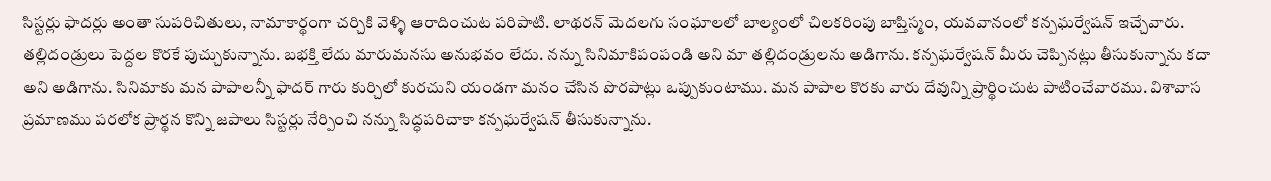సిస్టర్లు ఫాదర్లు అంతా సుపరిచితులు, నామాకార్థంగా చర్చికి వెళ్ళి ఆరాదించుట పరిపాటి. లాథరన్ వెుదలగు సంఘాలలో బాల్యంలో చిలకరింపు బాప్తిస్మం, యవవానంలో కన్పఘర్వేషన్ ఇచ్చేవారు. తల్లిదండ్రులు పెద్దల కొరకే పుచ్చుకున్నాను. బభక్తి లేదు మారుమనసు అనుభవం లేదు. నన్ను సినిమాకిపంపండి అని మా తల్లిదండ్రులను అడిగాను. కన్పఘర్వేషన్ మీరు చెప్పినట్లు తీసుకున్నాను కదా అని అడిగాను. సినిమాకు మన పాపాలన్నీ ఫాదర్ గారు కుర్చిలో కురచుని యండగా మనం చేసిన పొరపాట్లు ఒప్పుకుంటాము. మన పాపాల కొరకు వారు దేవున్ని ప్రార్థించుట పాటించేవారము. విశావాస ప్రమాణము పరలోక ప్రార్థన కొన్ని జపాలు సిస్టర్లు నేర్పించి నన్ను సిద్ధపరిచాకా కన్పఘర్వేషన్ తీసుకున్నాను.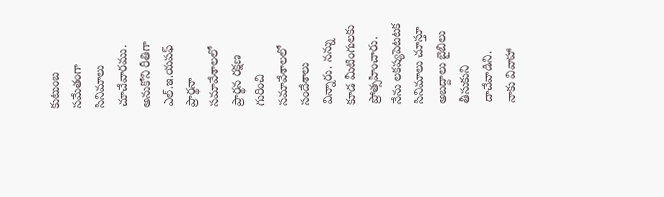కుటుంబ సమేతంగా సినిమాలు చూచేవారము. అనుకోని రీతిగా ఎల్.ఇ.యపఫ్ ప్రార్థనా సమావేశాలలో ప్రార్థన రక్షణ గురించి సమావేశాలలో సందేశాలు విన్నారు. నన్ను కూడ మీటింగులకు ప్రోత్సహించారు. నేను లకష్యపెటటక సినిమాలు చూస్తూ అబద్దాలు బైబిలు తీసుకుని దాచేవాడిని.
నాకు వివాహా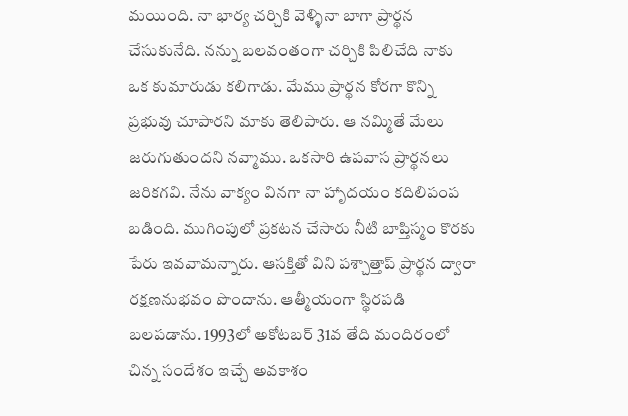మయింది. నా భార్య చర్చికి వెళ్ళినా బాగా ప్రార్థన చేసుకునేది. నన్ను బలవంతంగా చర్చికి పిలిచేది నాకు ఒక కుమారుడు కలిగాడు. మేము ప్రార్థన కోరగా కొన్ని ప్రభువు చూపారని మాకు తెలిపారు. ఆ నమ్మితే మేలు జరుగుతుందని నవ్మాము. ఒకసారి ఉపవాస ప్రార్థనలు జరికగవి. నేను వాక్యం వినగా నా హాృదయం కదిలిపంప బడింది. ముగింపులో ప్రకటన చేసారు నీటి బాప్తిస్మం కొరకు పేరు ఇవవామన్నారు. ఆసక్తితో విని పశ్చాత్తాప్ ప్రార్థన ద్వారా రక్షణనుభవం పొందాను. ఆత్మీయంగా స్థిరపడి బలపడాను. 1993లో అకోటబర్ 31వ తేది మందిరంలో చిన్న సందేశం ఇచ్చే అవకాశం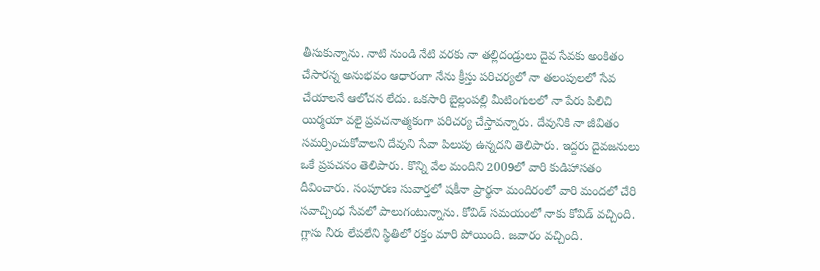తీసుకున్నాను. నాటి నుండి నేటి వరకు నా తల్లిదండ్రులు దైవ సేవకు అంకితం చేసారన్న అనుభవం ఆధారంగా నేను క్రీస్తు పరిచర్యలో నా తలంపులలో సేవ చేయాలనే ఆలోచన లేదు. ఒకసారి బైల్లంపల్లి మీటింగులలో నా పేరు పిలిచి యిర్మయా వలై ప్రవచనాత్మకంగా పరిచర్య చేస్తావన్నారు. దేవునికి నా జీవితం సమర్పించుకోవాలని దేవుని సేవా పిలుపు ఉన్నదని తెలిపారు. ఇద్దరు దైవజనులు ఒకే ప్రపచనం తెలిపారు. కొన్ని వేల మందిని 2009లో వారి కుడిహాసతం దీవించారు. సంపూరణ సువార్తలో షకీనా ప్రార్థనా మందిరంలో వారి మందలో చేరి సవాచ్చింధ సేవలో పాలుగంటున్నాను. కోవిడ్ సమయంలో నాకు కోవిడ్ వచ్చింది. గ్లాసు నీరు లేపలేని స్థితిలో రక్తం మారి పోయింది. జవారం వచ్చింది.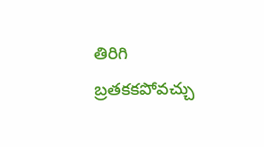తిరిగి బ్రతకకపోవచ్చు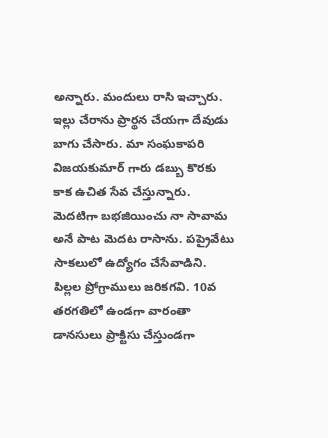అన్నారు. మందులు రాసి ఇచ్చారు. ఇల్లు చేరాను ప్రార్థన చేయగా దేవుడు బాగు చేసారు. మా సంఘకాపరి విజయకుమార్ గారు డబ్బు కొరకు కాక ఉచిత సేవ చేస్తున్నారు. వెుదటిగా బభజియించు నా సావామ అనే పాట వెుదట రాసాను. పప్రైవేటు సాకలులో ఉద్యోగం చేసేవాడిని. పిల్లల ప్రోగ్రాములు జరికగవి. 10వ తరగతిలో ఉండగా వారంతా డానసులు ప్రాక్టిసు చేస్తుండగా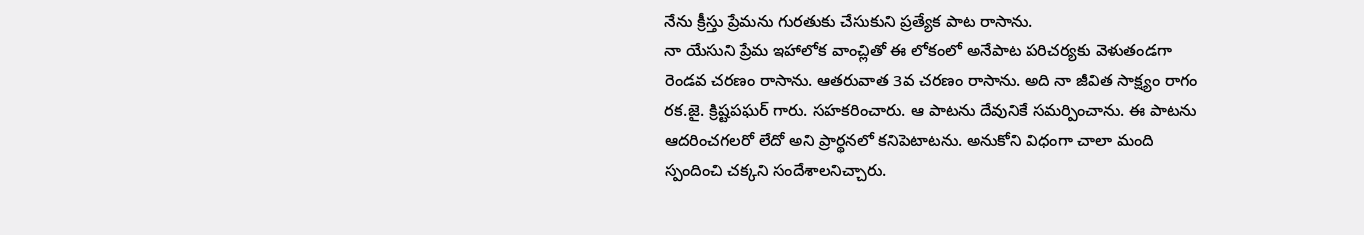నేను క్రీస్తు ప్రేమను గురతుకు చేసుకుని ప్రత్యేక పాట రాసాను.
నా యేసుని ప్రేమ ఇహాలోక వాంచ్లితో ఈ లోకంలో అనేపాట పరిచర్యకు వెళుతండగా రెండవ చరణం రాసాను. ఆతరువాత 3వ చరణం రాసాను. అది నా జీవిత సాక్ష్యం రాగం రక.జై. క్రిష్టపఘర్ గారు. సహకరించారు. ఆ పాటను దేవునికే సమర్పించాను. ఈ పాటను ఆదరించగలరో లేదో అని ప్రార్థనలో కనిపెటాటను. అనుకోని విధంగా చాలా మంది స్పందించి చక్కని సందేశాలనిచ్చారు.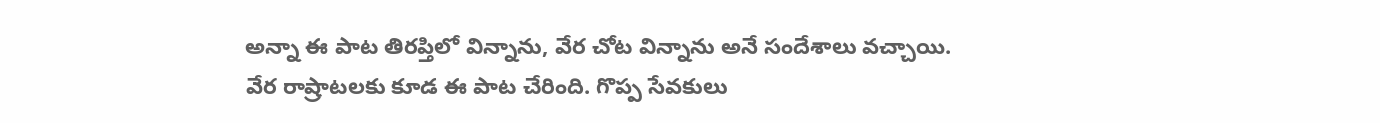అన్నా ఈ పాట తిరప్తిలో విన్నాను, వేర చోట విన్నాను అనే సందేశాలు వచ్చాయి. వేర రాష్రాటలకు కూడ ఈ పాట చేరింది. గొప్ప సేవకులు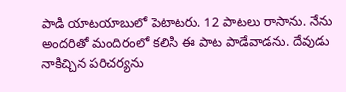పాడి యాటయాబులో పెటాటరు. 12 పాటలు రాసాను. నేను అందరితో మందిరంలో కలిసి ఈ పాట పాడేవాడను. దేవుడు నాకిచ్చిన పరిచర్యను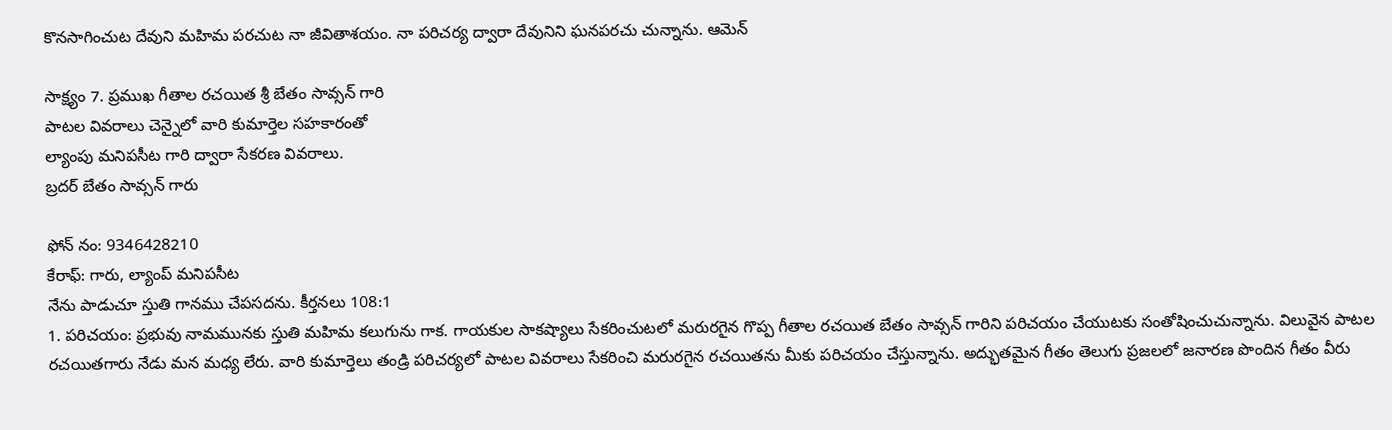కొనసాగించుట దేవుని మహిమ పరచుట నా జీవితాశయం. నా పరిచర్య ద్వారా దేవునిని ఘనపరచు చున్నాను. ఆమెన్

సాక్ష్యం 7. ప్రముఖ గీతాల రచయిత శ్రీ బేతం సావ్సన్ గారి
పాటల వివరాలు చెన్నైలో వారి కుమార్తెల సహకారంతో
ల్యాంపు మనిపసీట గారి ద్వారా సేకరణ వివరాలు.
బ్రదర్ బేతం సావ్సన్ గారు

ఫోన్ నం: 9346428210
కేరాఫ్: గారు, ల్యాంప్ మనిపసీట
నేను పాడుచూ స్తుతి గానము చేపసదను. కీర్తనలు 108:1
1. పరిచయం: ప్రభువు నామమునకు స్తుతి మహిమ కలుగును గాక. గాయకుల సాకష్యాలు సేకరించుటలో మరురగైన గొప్ప గీతాల రచయిత బేతం సావ్సన్ గారిని పరిచయం చేయుటకు సంతోషించుచున్నాను. విలువైన పాటల రచయితగారు నేడు మన మధ్య లేరు. వారి కుమార్తెలు తండ్రి పరిచర్యలో పాటల వివరాలు సేకరించి మరురగైన రచయితను మీకు పరిచయం చేస్తున్నాను. అద్భుతమైన గీతం తెలుగు ప్రజలలో జనారణ పొందిన గీతం వీరు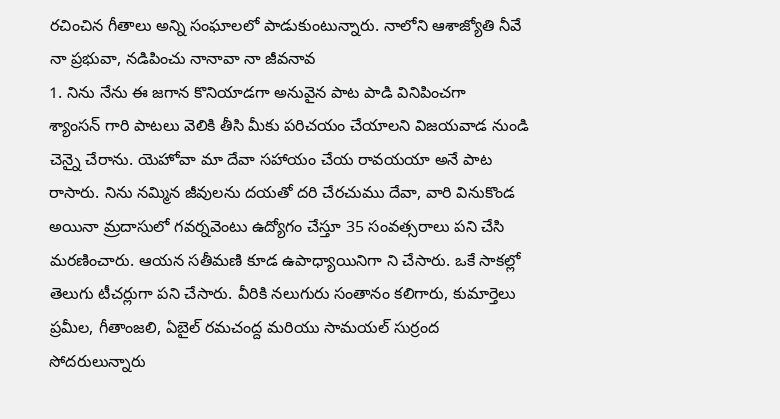రచించిన గీతాలు అన్ని సంఘాలలో పాడుకుంటున్నారు. నాలోని ఆశాజ్యోతి నీవే నా ప్రభువా, నడిపించు నానావా నా జీవనావ
1. నిను నేను ఈ జగాన కొనియాడగా అనువైన పాట పాడి వినిపించగా
శ్యాంసన్ గారి పాటలు వెలికి తీసి మీకు పరిచయం చేయాలని విజయవాడ నుండి చెన్నై చేరాను. యెహోవా మా దేవా సహాయం చేయ రావయయా అనే పాట రాసారు. నిను నమ్మిన జీవులను దయతో దరి చేరచుము దేవా, వారి వినుకొండ అయినా మ్రదాసులో గవర్నవెంటు ఉద్యోగం చేస్తూ 35 సంవత్సరాలు పని చేసి మరణించారు. ఆయన సతీమణి కూడ ఉపాధ్యాయినిగా ని చేసారు. ఒకే సాకల్లో తెలుగు టీచర్లుగా పని చేసారు. వీరికి నలుగురు సంతానం కలిగారు, కుమార్తెలు ప్రమీల, గీతాంజలి, ఏబైల్ రమచంద్ద మరియు సామయల్ సుర్రంద సోదరులున్నారు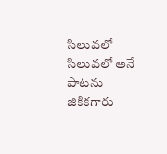సిలువలో సిలువలో అనే పాటను జికికగారు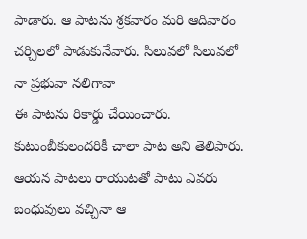పాడారు. ఆ పాటను శ్రకవారం మరి ఆదివారం చర్చిలలో పాడుకునేవారు. సిలువలో సిలువలో నా ప్రభువా నలిగావా
ఈ పాటను రికార్డు చేయించారు. కుటుంబీకులందరికీ చాలా పాట అని తెలిపారు. ఆయన పాటలు రాయుటతో పాటు ఎవరు బంధువులు వచ్చినా ఆ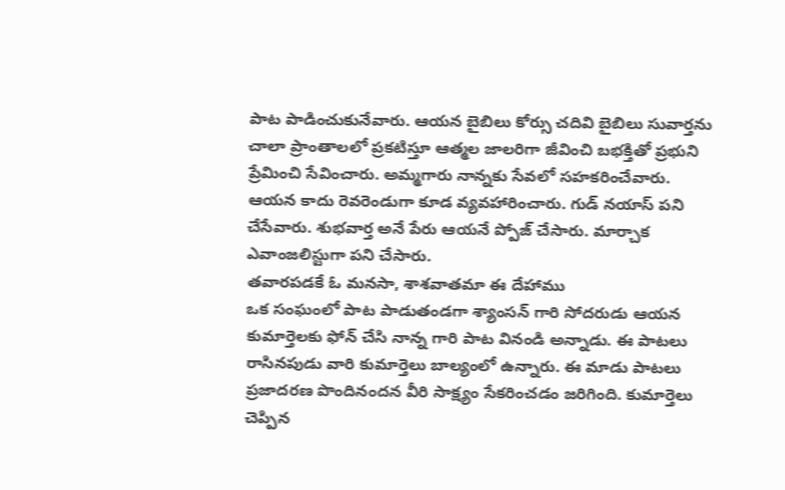పాట పాడించుకునేవారు. ఆయన బైబిలు కోర్సు చదివి బైబిలు సువార్తను చాలా ప్రాంతాలలో ప్రకటిస్తూ ఆత్మల జాలరిగా జీవించి బభక్తితో ప్రభుని ప్రేమించి సేవించారు. అమ్మగారు నాన్నకు సేవలో సహకరించేవారు. ఆయన కాదు రెవరెండుగా కూడ వ్యవహారించారు. గుడ్ నయాస్ పని చేసేవారు. శుభవార్త అనే పేరు ఆయనే ప్పోజ్ చేసారు. మార్చాక ఎవాంజలిస్టుగా పని చేసారు.
తవారపడకే ఓ మనసా, శాశవాతమా ఈ దేహాము
ఒక సంఘంలో పాట పాడుతండగా శ్యాంసన్ గారి సోదరుడు ఆయన కుమార్తెలకు ఫోన్ చేసి నాన్న గారి పాట వినండి అన్నాడు. ఈ పాటలు రాసినపుడు వారి కుమార్తెలు బాల్యంలో ఉన్నారు. ఈ మాడు పాటలు ప్రజాదరణ పొందినందన వీరి సాక్ష్యం సేకరించడం జరిగింది. కుమార్తెలు చెప్పిన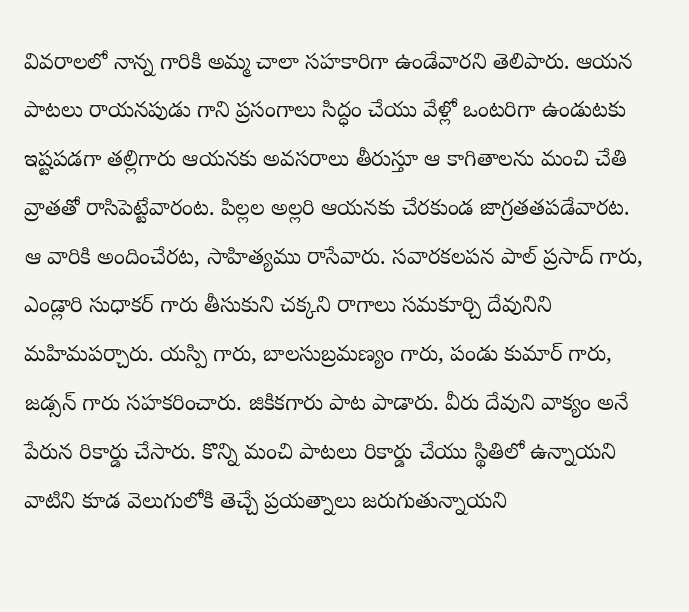వివరాలలో నాన్న గారికి అమ్మ చాలా సహకారిగా ఉండేవారని తెలిపారు. ఆయన పాటలు రాయనపుడు గాని ప్రసంగాలు సిద్ధం చేయు వేళ్లో ఒంటరిగా ఉండుటకు ఇష్టపడగా తల్లిగారు ఆయనకు అవసరాలు తీరుస్తూ ఆ కాగితాలను మంచి చేతి వ్రాతతో రాసిపెట్టేవారంట. పిల్లల అల్లరి ఆయనకు చేరకుండ జాగ్రతతపడేవారట. ఆ వారికి అందించేరట, సాహిత్యము రాసేవారు. సవారకలపన పాల్ ప్రసాద్ గారు, ఎండ్లారి సుధాకర్ గారు తీసుకుని చక్కని రాగాలు సమకూర్చి దేవునిని మహిమపర్చారు. యస్పి గారు, బాలసుబ్రమణ్యం గారు, పండు కుమార్ గారు, జడ్సన్ గారు సహకరించారు. జికికగారు పాట పాడారు. వీరు దేవుని వాక్యం అనే పేరున రికార్డు చేసారు. కొన్ని మంచి పాటలు రికార్డు చేయు స్థితిలో ఉన్నాయని వాటిని కూడ వెలుగులోకి తెచ్చే ప్రయత్నాలు జరుగుతున్నాయని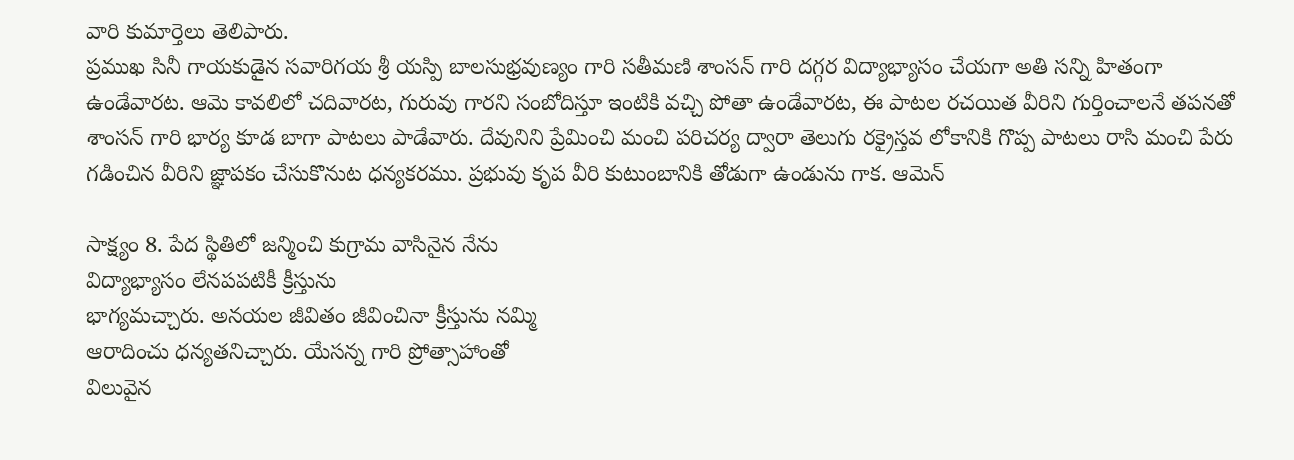వారి కుమార్తెలు తెలిపారు.
ప్రముఖ సినీ గాయకుడైన సవారిగయ శ్రీ యస్పి బాలసుభ్రవుణ్యం గారి సతీమణి శాంసన్ గారి దగ్గర విద్యాభ్యాసం చేయగా అతి సన్ని హితంగా ఉండేవారట. ఆమె కావలిలో చదివారట, గురువు గారని సంబోదిస్తూ ఇంటికి వచ్చి పోతా ఉండేవారట, ఈ పాటల రచయిత వీరిని గుర్తించాలనే తపనతో శాంసన్ గారి భార్య కూడ బాగా పాటలు పాడేవారు. దేవునిని ప్రేమించి మంచి పరిచర్య ద్వారా తెలుగు రక్రైస్తవ లోకానికి గొప్ప పాటలు రాసి మంచి పేరు గడించిన వీరిని జ్ఞాపకం చేసుకొనుట ధన్యకరము. ప్రభువు కృప వీరి కుటుంబానికి తోడుగా ఉండును గాక. ఆమెన్

సాక్ష్యం 8. పేద స్థితిలో జన్మించి కుగ్రామ వాసినైన నేను
విద్యాభ్యాసం లేనపపటికీ క్రీస్తును
భాగ్యమచ్చారు. అనయల జీవితం జీవించినా క్రీస్తును నమ్మి
ఆరాదించు ధన్యతనిచ్చారు. యేసన్న గారి ప్రోత్సాహాంతో
విలువైన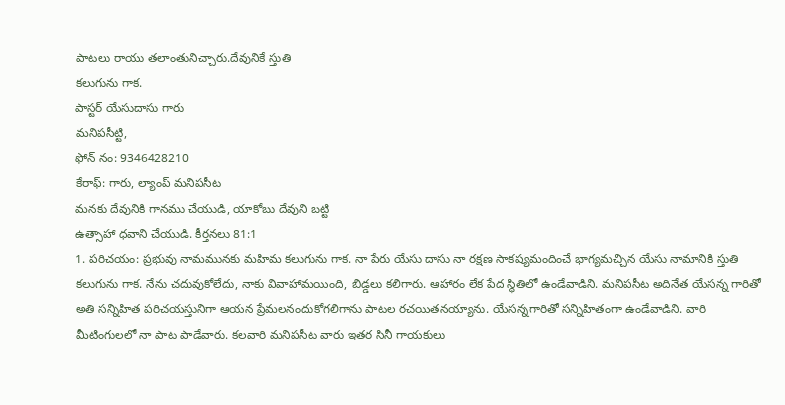పాటలు రాయు తలాంతునిచ్చారు.దేవునికే స్తుతి
కలుగును గాక.
పాస్టర్ యేసుదాసు గారు
మనిపసీట్టి,
ఫోన్ నం: 9346428210
కేరాఫ్: గారు, ల్యాంప్ మనిపసీట
మనకు దేవునికి గానము చేయుడి, యాకోబు దేవుని బట్టి
ఉత్సాహా ధవాని చేయుడి. కీర్తనలు 81:1
1. పరిచయం: ప్రభువు నామమునకు మహిమ కలుగును గాక. నా పేరు యేసు దాసు నా రక్షణ సాకష్యమందించే భాగ్యమచ్చిన యేసు నామానికి స్తుతి కలుగును గాక. నేను చదువుకోలేదు, నాకు వివాహామయింది, బిడ్డలు కలిగారు. ఆహారం లేక పేద స్థితిలో ఉండేవాడిని. మనిపసీట అదినేత యేసన్న గారితో అతి సన్నిహిత పరిచయస్తునిగా ఆయన ప్రేమలనందుకోగలిగాను పాటల రచయితనయ్యాను. యేసన్నగారితో సన్నిహితంగా ఉండేవాడిని. వారి మీటింగులలో నా పాట పాడేవారు. కలవారి మనిపసీట వారు ఇతర సినీ గాయకులు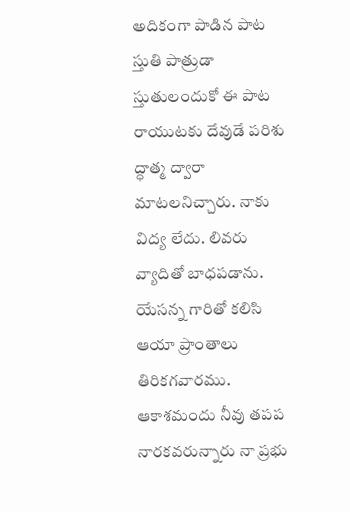అదికంగా పాడిన పాట స్తుతి పాత్రుడా స్తుతులందుకో ఈ పాట రాయుటకు దేవుడే పరిశు ద్ధాత్మ ద్వారా మాటలనిచ్చారు. నాకు విద్య లేదు. లివరు వ్యాదితో బాధపడాను. యేసన్న గారితో కలిసి ఆయా ప్రాంతాలు తిరికగవారము. ఆకాశమందు నీవు తపప నారకవరున్నారు నా ప్రభు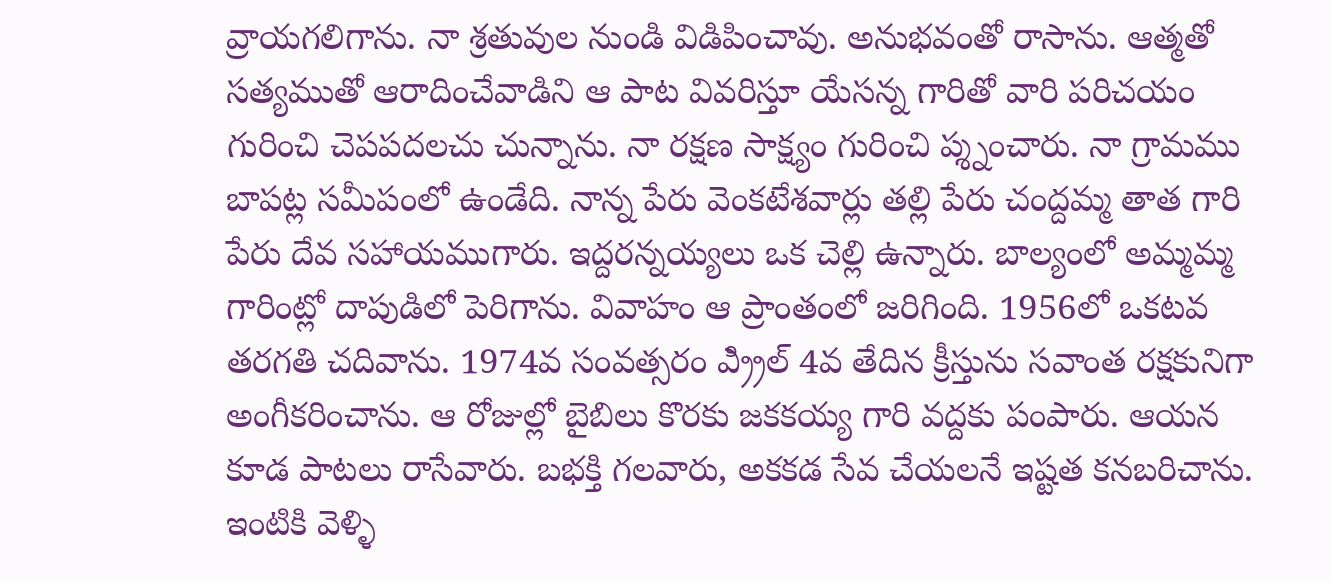వ్రాయగలిగాను. నా శ్రతువుల నుండి విడిపించావు. అనుభవంతో రాసాను. ఆత్మతో సత్యముతో ఆరాదించేవాడిని ఆ పాట వివరిస్తూ యేసన్న గారితో వారి పరిచయం గురించి చెపపదలచు చున్నాను. నా రక్షణ సాక్ష్యం గురించి ప్శ్నంచారు. నా గ్రామము బాపట్ల సమీపంలో ఉండేది. నాన్న పేరు వెంకటేశవార్లు తల్లి పేరు చంద్దమ్మ తాత గారి పేరు దేవ సహాయముగారు. ఇద్దరన్నయ్యలు ఒక చెల్లి ఉన్నారు. బాల్యంలో అమ్మమ్మ గారింట్లో దాపుడిలో పెరిగాను. వివాహం ఆ ప్రాంతంలో జరిగింది. 1956లో ఒకటవ తరగతి చదివాను. 1974వ సంవత్సరం ఎ్ర్రిల్ 4వ తేదిన క్రీస్తును సవాంత రక్షకునిగా అంగీకరించాను. ఆ రోజుల్లో బైబిలు కొరకు జకకయ్య గారి వద్దకు పంపారు. ఆయన కూడ పాటలు రాసేవారు. బభక్తి గలవారు, అకకడ సేవ చేయలనే ఇష్టత కనబరిచాను.
ఇంటికి వెళ్ళి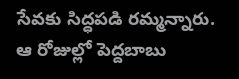సేవకు సిద్ధపడి రమ్మన్నారు. ఆ రోజుల్లో పెద్దబాబు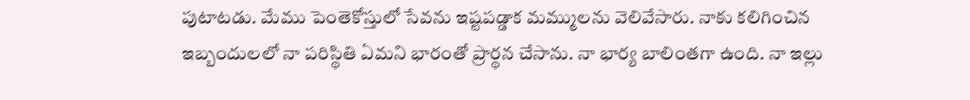పుటాటడు. మేము పెంతెకోస్తులో సేవను ఇష్టపడ్డాక మమ్ములను వెలివేసారు. నాకు కలిగించిన ఇబ్బందులలో నా పరిస్థితి ఏమని భారంతో ప్రార్థన చేసాను. నా భార్య బాలింతగా ఉంది. నా ఇల్లు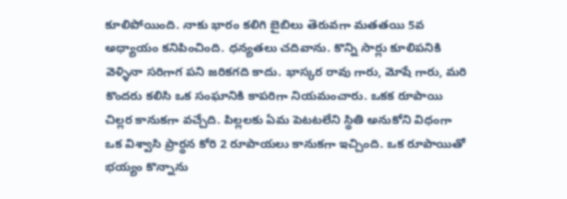కూలిపోయింది. నాకు భారం కలిగి బైబిలు తెరువగా మతతయి 5వ అధ్యాయం కనిపించింది. ధన్యతలు చదివాను. కొన్ని సార్లు కూలిపనికి వెళ్ళినా సరిగాగ పని జరికగది కాదు. భాస్కర రావు గారు, మోషే గారు, మరి కొందరు కలిసి ఒక సంఘానికి కాపరిగా నియమంచారు. ఒకక రూపాయి చిల్లర కానుకగా వచ్చేది. పిల్లలకు ఏమ పెటటలేని స్థితి అనుకోని విధంగా ఒక విశ్వాసి ప్రార్థన కోరి 2 రూపాయలు కానుకగా ఇచ్చింది. ఒక రూపాయితో భయ్యం కొన్నాను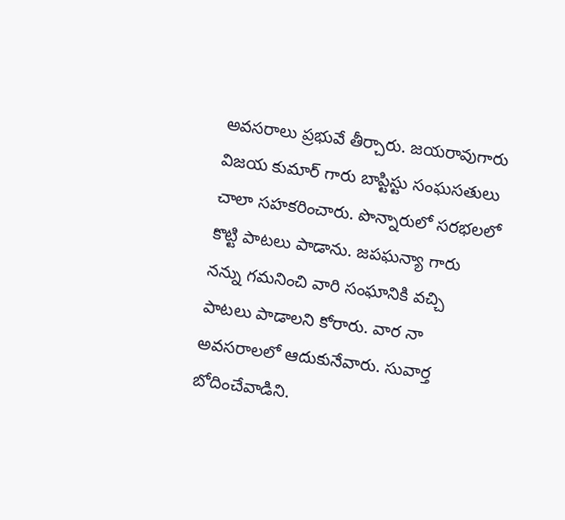అవసరాలు ప్రభువే తీర్చారు. జయరావుగారు విజయ కుమార్ గారు బాప్టిస్టు సంఘసతులు చాలా సహకరించారు. పొన్నారులో సరభలలో కొట్టి పాటలు పాడాను. జపఘన్యా గారు నన్ను గమనించి వారి సంఘానికి వచ్చి పాటలు పాడాలని కోరారు. వార నా అవసరాలలో ఆదుకునేవారు. సువార్త బోదించేవాడిని.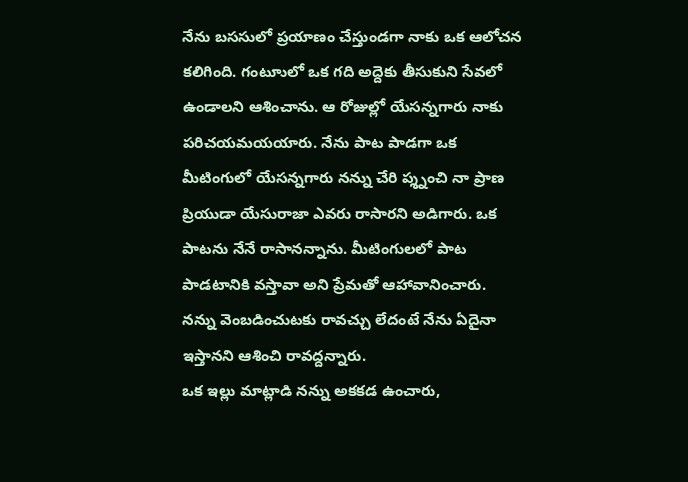నేను బససులో ప్రయాణం చేస్తుండగా నాకు ఒక ఆలోచన కలిగింది. గంటూులో ఒక గది అద్దెకు తీసుకుని సేవలో ఉండాలని ఆశించాను. ఆ రోజుల్లో యేసన్నగారు నాకు పరిచయమయయారు. నేను పాట పాడగా ఒక మీటింగులో యేసన్నగారు నన్ను చేరి ప్శ్నంచి నా ప్రాణ ప్రియుడా యేసురాజా ఎవరు రాసారని అడిగారు. ఒక పాటను నేనే రాసానన్నాను. మీటింగులలో పాట పాడటానికి వస్తావా అని ప్రేమతో ఆహావానించారు. నన్ను వెంబడించుటకు రావచ్చు లేదంటే నేను ఏదైనా ఇస్తానని ఆశించి రావద్దన్నారు.
ఒక ఇల్లు మాట్లాడి నన్ను అకకడ ఉంచారు,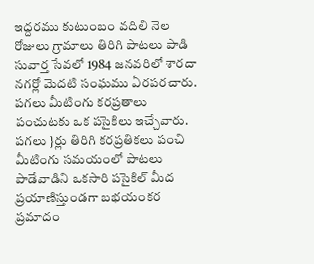ఇద్దరము కుటుంబం వదిలి నెల రోజులు గ్రామాలు తిరిగి పాటలు పాడి సువార్త సేవలో 1984 జనవరిలో శారదా నగర్లో వెుదటి సంఘము ఏరపరచారు. పగలు మీటింగు కరప్రతాలు పంచుటకు ఒక పసైకిలు ఇచ్చేవారు. పగలు }ర్లు తిరిగి కరప్రతికలు పంచి మీటింగు సమయంలో పాటలు పాడేవాడిని ఒకసారి పసైకిల్ మీద ప్రయాణిస్తుండగా బభయంకర ప్రమాదం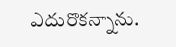ఎదురొకన్నాను.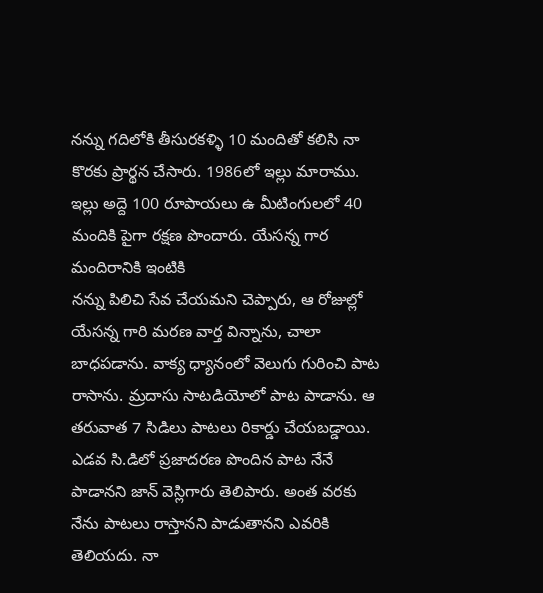నన్ను గదిలోకి తీసురకళ్ళి 10 మందితో కలిసి నా కొరకు ప్రార్థన చేసారు. 1986లో ఇల్లు మారాము. ఇల్లు అద్దె 100 రూపాయలు ఉ మీటింగులలో 40 మందికి పైగా రక్షణ పొందారు. యేసన్న గార మందిరానికి ఇంటికి
నన్ను పిలిచి సేవ చేయమని చెప్పారు, ఆ రోజుల్లో యేసన్న గారి మరణ వార్త విన్నాను, చాలా బాధపడాను. వాక్య ధ్యానంలో వెలుగు గురించి పాట రాసాను. మ్రదాసు సాటడియోలో పాట పాడాను. ఆ తరువాత 7 సిడిలు పాటలు రికార్డు చేయబడ్డాయి. ఎడవ సి.డిలో ప్రజాదరణ పొందిన పాట నేనే పాడానని జాన్ వెస్లిగారు తెలిపారు. అంత వరకు నేను పాటలు రాస్తానని పాడుతానని ఎవరికి తెలియదు. నా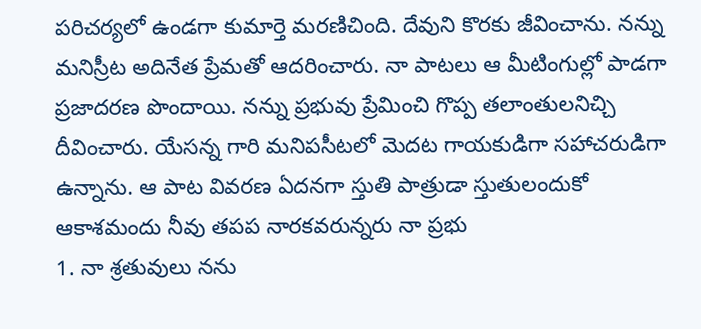పరిచర్యలో ఉండగా కుమార్తె మరణిచింది. దేవుని కొరకు జీవించాను. నన్ను మనిస్రీట అదినేత ప్రేమతో ఆదరించారు. నా పాటలు ఆ మీటింగుల్లో పాడగా ప్రజాదరణ పొందాయి. నన్ను ప్రభువు ప్రేమించి గొప్ప తలాంతులనిచ్చి దీవించారు. యేసన్న గారి మనిపసీటలో వెుదట గాయకుడిగా సహాచరుడిగా ఉన్నాను. ఆ పాట వివరణ ఏదనగా స్తుతి పాత్రుడా స్తుతులందుకో ఆకాశమందు నీవు తపప నారకవరున్నరు నా ప్రభు
1. నా శ్రతువులు నను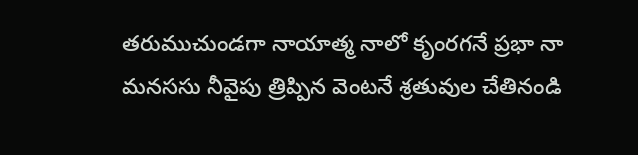తరుముచుండగా నాయాత్మ నాలో కృంరగనే ప్రభా నా మనససు నీవైపు త్రిప్పిన వెంటనే శ్రతువుల చేతినండి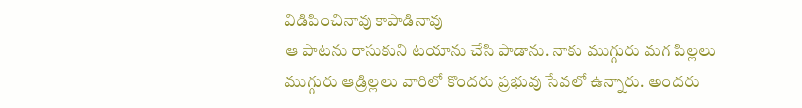విడిపించినావు కాపాడినావు
ఆ పాటను రాసుకుని టయాను చేసి పాడాను. నాకు ముగ్గురు మగ పిల్లలు ముగ్గురు ఆడ్రిల్లలు వారిలో కొందరు ప్రభువు సేవలో ఉన్నారు. అందరు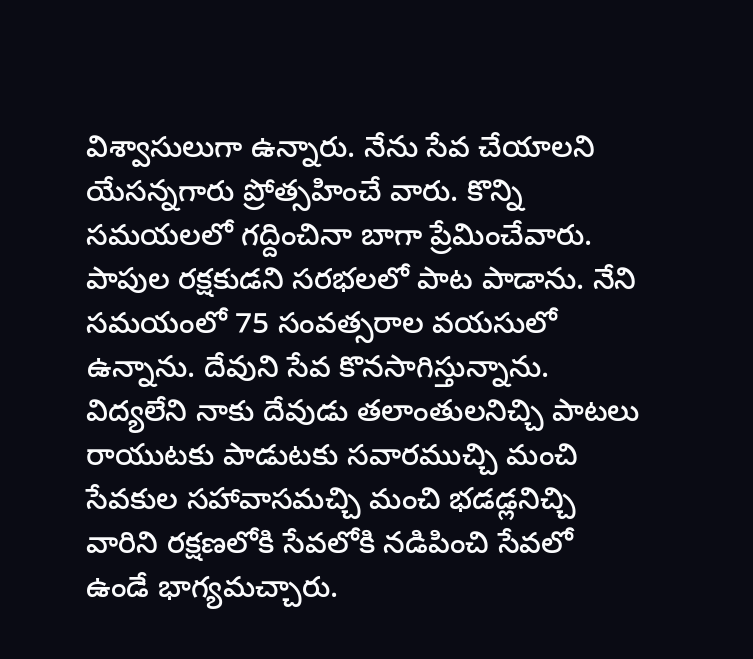విశ్వాసులుగా ఉన్నారు. నేను సేవ చేయాలని యేసన్నగారు ప్రోత్సహించే వారు. కొన్ని సమయలలో గద్దించినా బాగా ప్రేమించేవారు. పాపుల రక్షకుడని సరభలలో పాట పాడాను. నేని సమయంలో 75 సంవత్సరాల వయసులో ఉన్నాను. దేవుని సేవ కొనసాగిస్తున్నాను. విద్యలేని నాకు దేవుడు తలాంతులనిచ్చి పాటలు రాయుటకు పాడుటకు సవారముచ్చి మంచి సేవకుల సహావాసమచ్చి మంచి భడడ్లనిచ్చి వారిని రక్షణలోకి సేవలోకి నడిపించి సేవలో ఉండే భాగ్యమచ్చారు.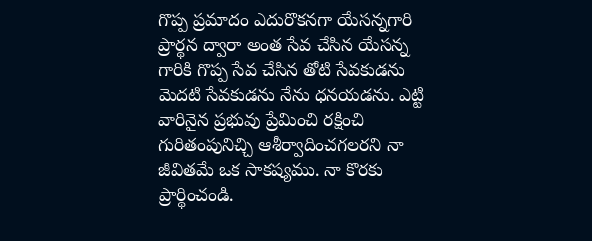గొప్ప ప్రమాదం ఎదురొకనగా యేసన్నగారి ప్రార్థన ద్వారా అంత సేవ చేసిన యేసన్న గారికి గొప్ప సేవ చేసిన తోటి సేవకుడను వెుదటి సేవకుడను నేను ధనయడను. ఎట్టి వారినైన ప్రభువు ప్రేమించి రక్షించి గురితంపునిచ్చి ఆశీర్వాదించగలరని నా జీవితమే ఒక సాకష్యము. నా కొరకు ప్రార్థించండి.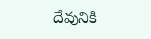దేవునికి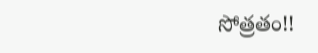సోత్రతం!!